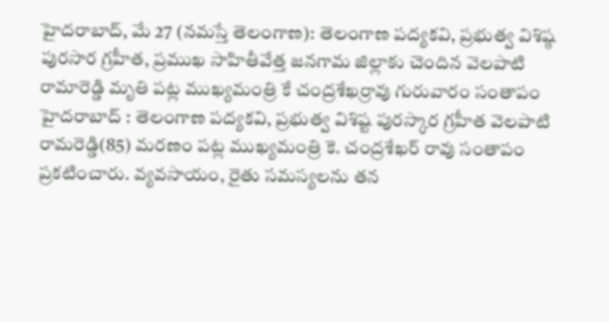హైదరాబాద్, మే 27 (నమస్తే తెలంగాణ): తెలంగాణ పద్యకవి, ప్రభుత్వ విశిష్ఠ పురసార గ్రహీత, ప్రముఖ సాహితీవేత్త జనగామ జిల్లాకు చెందిన వెలపాటి రామారెడ్డి మృతి పట్ల ముఖ్యమంత్రి కే చంద్రశేఖర్రావు గురువారం సంతాపం
హైదరాబాద్ : తెలంగాణ పద్యకవి, ప్రభుత్వ విశిష్ట పురస్కార గ్రహీత వెలపాటి రామరెడ్డి(85) మరణం పట్ల ముఖ్యమంత్రి కె. చంద్రశేఖర్ రావు సంతాపం ప్రకటించారు. వ్యవసాయం, రైతు సమస్యలను తన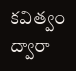కవిత్వం ద్వారా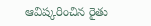ఆవిష్కరించిన రైతు